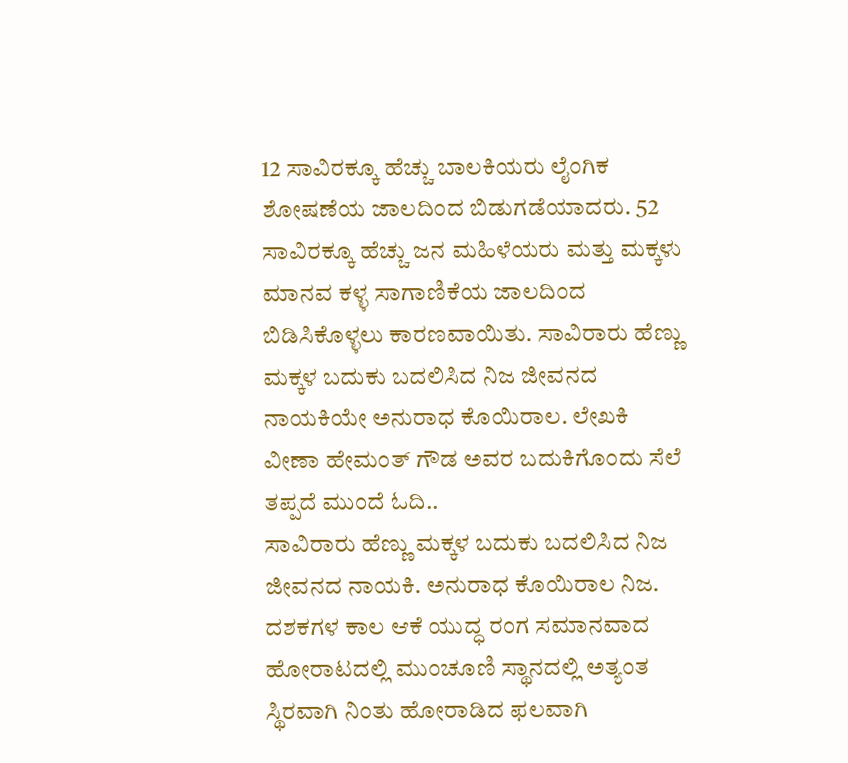12 ಸಾವಿರಕ್ಕೂ ಹೆಚ್ಚು ಬಾಲಕಿಯರು ಲೈಂಗಿಕ ಶೋಷಣೆಯ ಜಾಲದಿಂದ ಬಿಡುಗಡೆಯಾದರು. 52 ಸಾವಿರಕ್ಕೂ ಹೆಚ್ಚು ಜನ ಮಹಿಳೆಯರು ಮತ್ತು ಮಕ್ಕಳು ಮಾನವ ಕಳ್ಳ ಸಾಗಾಣಿಕೆಯ ಜಾಲದಿಂದ ಬಿಡಿಸಿಕೊಳ್ಳಲು ಕಾರಣವಾಯಿತು. ಸಾವಿರಾರು ಹೆಣ್ಣು ಮಕ್ಕಳ ಬದುಕು ಬದಲಿಸಿದ ನಿಜ ಜೀವನದ ನಾಯಕಿಯೇ ಅನುರಾಧ ಕೊಯಿರಾಲ. ಲೇಖಕಿ ವೀಣಾ ಹೇಮಂತ್ ಗೌಡ ಅವರ ಬದುಕಿಗೊಂದು ಸೆಲೆ ತಪ್ಪದೆ ಮುಂದೆ ಓದಿ..
ಸಾವಿರಾರು ಹೆಣ್ಣು ಮಕ್ಕಳ ಬದುಕು ಬದಲಿಸಿದ ನಿಜ ಜೀವನದ ನಾಯಕಿ. ಅನುರಾಧ ಕೊಯಿರಾಲ ನಿಜ. ದಶಕಗಳ ಕಾಲ ಆಕೆ ಯುದ್ಧ ರಂಗ ಸಮಾನವಾದ ಹೋರಾಟದಲ್ಲಿ ಮುಂಚೂಣಿ ಸ್ಥಾನದಲ್ಲಿ ಅತ್ಯಂತ ಸ್ಥಿರವಾಗಿ ನಿಂತು ಹೋರಾಡಿದ ಫಲವಾಗಿ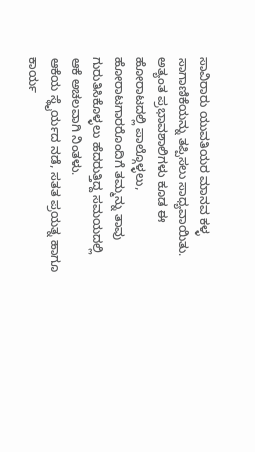ಸಾವಿರಾರು ಯುವತಿಯರ ಮಾನವ ಕಳ್ಳ ಸಾಗಾಣಿಕೆಯನ್ನು ತಪ್ಪಿಸಲು ಸಾಧ್ಯವಾಯಿತು. ಅತ್ಯಂತ ಪ್ರಭಾವಶಾಲಿಗಳು ಕೂಡ ಈ ಹೋರಾಟದಲ್ಲಿ ಪಾಲ್ಗೊಳ್ಳಲು, ಹೋರಾಟಗಾರರೊಂದಿಗೆ ತಮ್ಮನ್ನು ತಾವು ಗುರುತಿಸಿಕೊಳ್ಳಲು ಹೆದರುತ್ತಿದ್ದ ಸಮಯದಲ್ಲಿ ಆಕೆ ಅಚಲವಾಗಿ ನಿಂತಳು.
ಆಕೆಯ ಸ್ಥೈರ್ಯದ ನಡೆ, ಸತತ ಪ್ರಯತ್ನ ಹಾಗೂ ಕಾರ್ಯ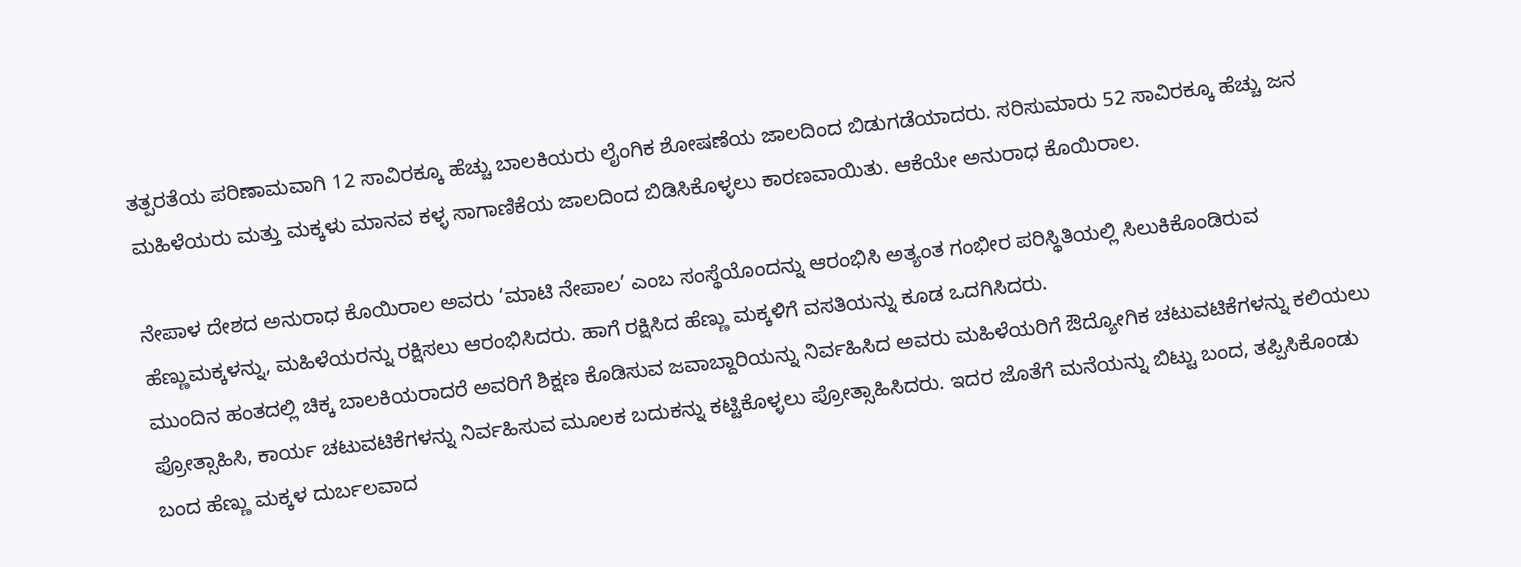ತತ್ಪರತೆಯ ಪರಿಣಾಮವಾಗಿ 12 ಸಾವಿರಕ್ಕೂ ಹೆಚ್ಚು ಬಾಲಕಿಯರು ಲೈಂಗಿಕ ಶೋಷಣೆಯ ಜಾಲದಿಂದ ಬಿಡುಗಡೆಯಾದರು. ಸರಿಸುಮಾರು 52 ಸಾವಿರಕ್ಕೂ ಹೆಚ್ಚು ಜನ ಮಹಿಳೆಯರು ಮತ್ತು ಮಕ್ಕಳು ಮಾನವ ಕಳ್ಳ ಸಾಗಾಣಿಕೆಯ ಜಾಲದಿಂದ ಬಿಡಿಸಿಕೊಳ್ಳಲು ಕಾರಣವಾಯಿತು. ಆಕೆಯೇ ಅನುರಾಧ ಕೊಯಿರಾಲ.

ನೇಪಾಳ ದೇಶದ ಅನುರಾಧ ಕೊಯಿರಾಲ ಅವರು ‘ಮಾಟಿ ನೇಪಾಲ’ ಎಂಬ ಸಂಸ್ಥೆಯೊಂದನ್ನು ಆರಂಭಿಸಿ ಅತ್ಯಂತ ಗಂಭೀರ ಪರಿಸ್ಥಿತಿಯಲ್ಲಿ ಸಿಲುಕಿಕೊಂಡಿರುವ ಹೆಣ್ಣುಮಕ್ಕಳನ್ನು, ಮಹಿಳೆಯರನ್ನು ರಕ್ಷಿಸಲು ಆರಂಭಿಸಿದರು. ಹಾಗೆ ರಕ್ಷಿಸಿದ ಹೆಣ್ಣು ಮಕ್ಕಳಿಗೆ ವಸತಿಯನ್ನು ಕೂಡ ಒದಗಿಸಿದರು.
ಮುಂದಿನ ಹಂತದಲ್ಲಿ ಚಿಕ್ಕ ಬಾಲಕಿಯರಾದರೆ ಅವರಿಗೆ ಶಿಕ್ಷಣ ಕೊಡಿಸುವ ಜವಾಬ್ದಾರಿಯನ್ನು ನಿರ್ವಹಿಸಿದ ಅವರು ಮಹಿಳೆಯರಿಗೆ ಔದ್ಯೋಗಿಕ ಚಟುವಟಿಕೆಗಳನ್ನು ಕಲಿಯಲು ಪ್ರೋತ್ಸಾಹಿಸಿ, ಕಾರ್ಯ ಚಟುವಟಿಕೆಗಳನ್ನು ನಿರ್ವಹಿಸುವ ಮೂಲಕ ಬದುಕನ್ನು ಕಟ್ಟಿಕೊಳ್ಳಲು ಪ್ರೋತ್ಸಾಹಿಸಿದರು. ಇದರ ಜೊತೆಗೆ ಮನೆಯನ್ನು ಬಿಟ್ಟು ಬಂದ, ತಪ್ಪಿಸಿಕೊಂಡು ಬಂದ ಹೆಣ್ಣು ಮಕ್ಕಳ ದುರ್ಬಲವಾದ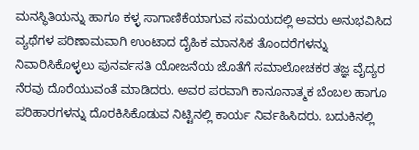ಮನಸ್ಥಿತಿಯನ್ನು ಹಾಗೂ ಕಳ್ಳ ಸಾಗಾಣಿಕೆಯಾಗುವ ಸಮಯದಲ್ಲಿ ಅವರು ಅನುಭವಿಸಿದ ವ್ಯಥೆಗಳ ಪರಿಣಾಮವಾಗಿ ಉಂಟಾದ ದೈಹಿಕ ಮಾನಸಿಕ ತೊಂದರೆಗಳನ್ನು ನಿವಾರಿಸಿಕೊಳ್ಳಲು ಪುನರ್ವಸತಿ ಯೋಜನೆಯ ಜೊತೆಗೆ ಸಮಾಲೋಚಕರ ತಜ್ಞ ವೈದ್ಯರ ನೆರವು ದೊರೆಯುವಂತೆ ಮಾಡಿದರು. ಅವರ ಪರವಾಗಿ ಕಾನೂನಾತ್ಮಕ ಬೆಂಬಲ ಹಾಗೂ ಪರಿಹಾರಗಳನ್ನು ದೊರಕಿಸಿಕೊಡುವ ನಿಟ್ಟಿನಲ್ಲಿ ಕಾರ್ಯ ನಿರ್ವಹಿಸಿದರು. ಬದುಕಿನಲ್ಲಿ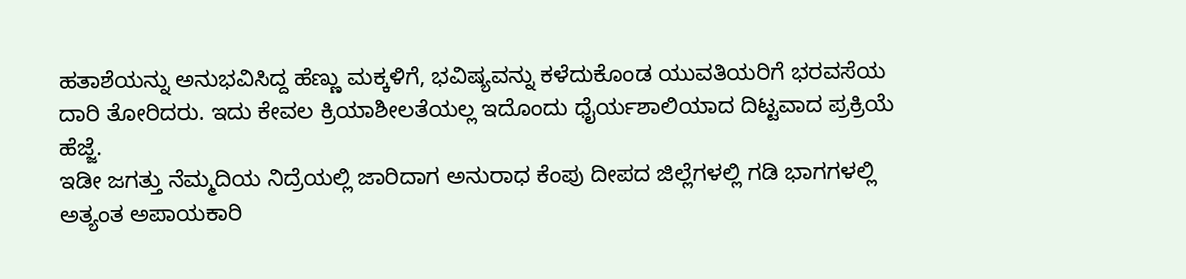ಹತಾಶೆಯನ್ನು ಅನುಭವಿಸಿದ್ದ ಹೆಣ್ಣು ಮಕ್ಕಳಿಗೆ, ಭವಿಷ್ಯವನ್ನು ಕಳೆದುಕೊಂಡ ಯುವತಿಯರಿಗೆ ಭರವಸೆಯ ದಾರಿ ತೋರಿದರು. ಇದು ಕೇವಲ ಕ್ರಿಯಾಶೀಲತೆಯಲ್ಲ ಇದೊಂದು ಧೈರ್ಯಶಾಲಿಯಾದ ದಿಟ್ಟವಾದ ಪ್ರಕ್ರಿಯೆ ಹೆಜ್ಜೆ.
ಇಡೀ ಜಗತ್ತು ನೆಮ್ಮದಿಯ ನಿದ್ರೆಯಲ್ಲಿ ಜಾರಿದಾಗ ಅನುರಾಧ ಕೆಂಪು ದೀಪದ ಜಿಲ್ಲೆಗಳಲ್ಲಿ ಗಡಿ ಭಾಗಗಳಲ್ಲಿ ಅತ್ಯಂತ ಅಪಾಯಕಾರಿ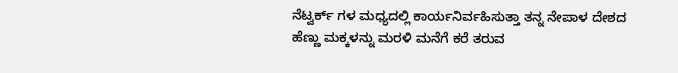ನೆಟ್ವರ್ಕ್ ಗಳ ಮಧ್ಯದಲ್ಲಿ ಕಾರ್ಯನಿರ್ವಹಿಸುತ್ತಾ ತನ್ನ ನೇಪಾಳ ದೇಶದ ಹೆಣ್ಣು ಮಕ್ಕಳನ್ನು ಮರಳಿ ಮನೆಗೆ ಕರೆ ತರುವ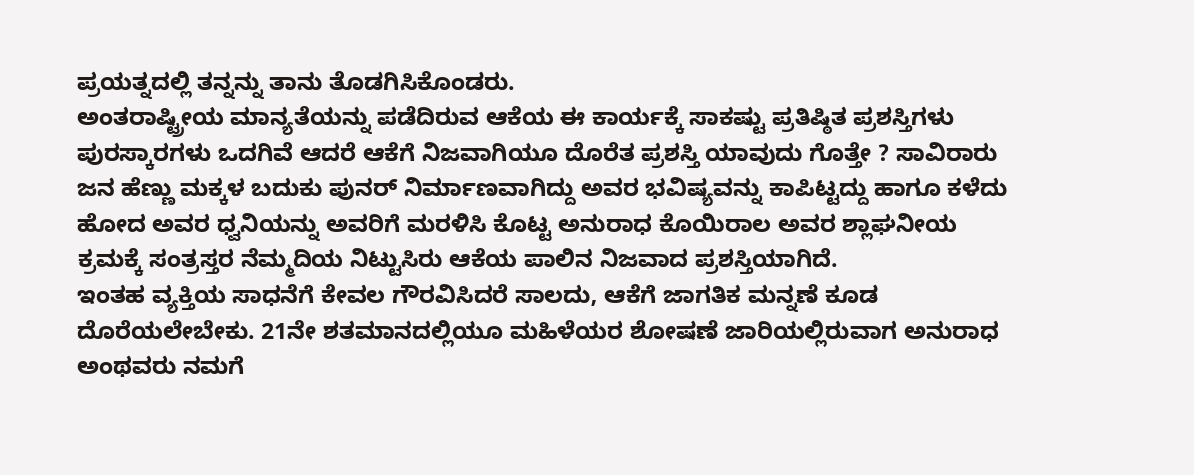ಪ್ರಯತ್ನದಲ್ಲಿ ತನ್ನನ್ನು ತಾನು ತೊಡಗಿಸಿಕೊಂಡರು.
ಅಂತರಾಷ್ಟ್ರೀಯ ಮಾನ್ಯತೆಯನ್ನು ಪಡೆದಿರುವ ಆಕೆಯ ಈ ಕಾರ್ಯಕ್ಕೆ ಸಾಕಷ್ಟು ಪ್ರತಿಷ್ಠಿತ ಪ್ರಶಸ್ತಿಗಳು ಪುರಸ್ಕಾರಗಳು ಒದಗಿವೆ ಆದರೆ ಆಕೆಗೆ ನಿಜವಾಗಿಯೂ ದೊರೆತ ಪ್ರಶಸ್ತಿ ಯಾವುದು ಗೊತ್ತೇ ? ಸಾವಿರಾರು ಜನ ಹೆಣ್ಣು ಮಕ್ಕಳ ಬದುಕು ಪುನರ್ ನಿರ್ಮಾಣವಾಗಿದ್ದು ಅವರ ಭವಿಷ್ಯವನ್ನು ಕಾಪಿಟ್ಟದ್ದು ಹಾಗೂ ಕಳೆದು ಹೋದ ಅವರ ಧ್ವನಿಯನ್ನು ಅವರಿಗೆ ಮರಳಿಸಿ ಕೊಟ್ಟ ಅನುರಾಧ ಕೊಯಿರಾಲ ಅವರ ಶ್ಲಾಘನೀಯ ಕ್ರಮಕ್ಕೆ ಸಂತ್ರಸ್ತರ ನೆಮ್ಮದಿಯ ನಿಟ್ಟುಸಿರು ಆಕೆಯ ಪಾಲಿನ ನಿಜವಾದ ಪ್ರಶಸ್ತಿಯಾಗಿದೆ.
ಇಂತಹ ವ್ಯಕ್ತಿಯ ಸಾಧನೆಗೆ ಕೇವಲ ಗೌರವಿಸಿದರೆ ಸಾಲದು, ಆಕೆಗೆ ಜಾಗತಿಕ ಮನ್ನಣೆ ಕೂಡ ದೊರೆಯಲೇಬೇಕು. 21ನೇ ಶತಮಾನದಲ್ಲಿಯೂ ಮಹಿಳೆಯರ ಶೋಷಣೆ ಜಾರಿಯಲ್ಲಿರುವಾಗ ಅನುರಾಧ ಅಂಥವರು ನಮಗೆ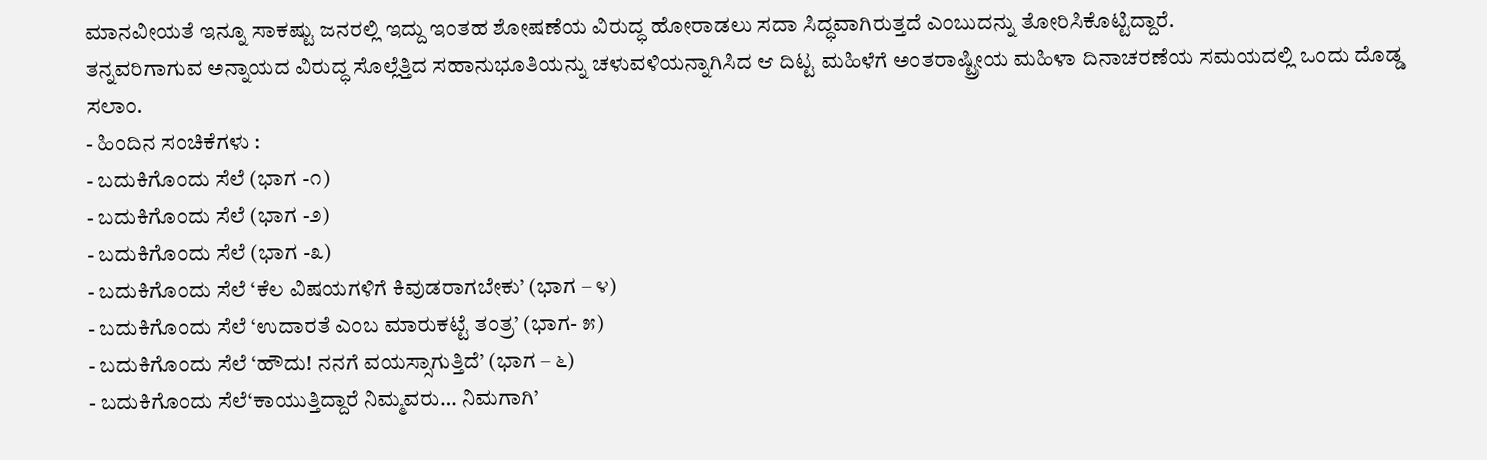ಮಾನವೀಯತೆ ಇನ್ನೂ ಸಾಕಷ್ಟು ಜನರಲ್ಲಿ ಇದ್ದು ಇಂತಹ ಶೋಷಣೆಯ ವಿರುದ್ಧ ಹೋರಾಡಲು ಸದಾ ಸಿದ್ಧವಾಗಿರುತ್ತದೆ ಎಂಬುದನ್ನು ತೋರಿಸಿಕೊಟ್ಟಿದ್ದಾರೆ.
ತನ್ನವರಿಗಾಗುವ ಅನ್ನಾಯದ ವಿರುದ್ಧ ಸೊಲ್ಲೆತ್ತಿದ ಸಹಾನುಭೂತಿಯನ್ನು ಚಳುವಳಿಯನ್ನಾಗಿಸಿದ ಆ ದಿಟ್ಟ ಮಹಿಳೆಗೆ ಅಂತರಾಷ್ಟ್ರೀಯ ಮಹಿಳಾ ದಿನಾಚರಣೆಯ ಸಮಯದಲ್ಲಿ ಒಂದು ದೊಡ್ಡ ಸಲಾಂ.
- ಹಿಂದಿನ ಸಂಚಿಕೆಗಳು :
- ಬದುಕಿಗೊಂದು ಸೆಲೆ (ಭಾಗ -೧)
- ಬದುಕಿಗೊಂದು ಸೆಲೆ (ಭಾಗ -೨)
- ಬದುಕಿಗೊಂದು ಸೆಲೆ (ಭಾಗ -೩)
- ಬದುಕಿಗೊಂದು ಸೆಲೆ ‘ಕೆಲ ವಿಷಯಗಳಿಗೆ ಕಿವುಡರಾಗಬೇಕು’ (ಭಾಗ – ೪)
- ಬದುಕಿಗೊಂದು ಸೆಲೆ ‘ಉದಾರತೆ ಎಂಬ ಮಾರುಕಟ್ಟೆ ತಂತ್ರ’ (ಭಾಗ- ೫)
- ಬದುಕಿಗೊಂದು ಸೆಲೆ ‘ಹೌದು! ನನಗೆ ವಯಸ್ಸಾಗುತ್ತಿದೆ’ (ಭಾಗ – ೬)
- ಬದುಕಿಗೊಂದು ಸೆಲೆ‘ಕಾಯುತ್ತಿದ್ದಾರೆ ನಿಮ್ಮವರು… ನಿಮಗಾಗಿ’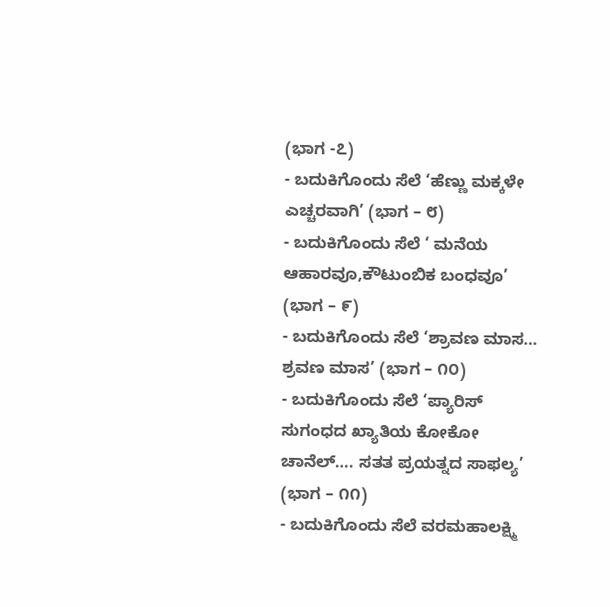(ಭಾಗ -೭)
- ಬದುಕಿಗೊಂದು ಸೆಲೆ ‘ಹೆಣ್ಣು ಮಕ್ಕಳೇ ಎಚ್ಚರವಾಗಿ’ (ಭಾಗ – ೮)
- ಬದುಕಿಗೊಂದು ಸೆಲೆ ‘ ಮನೆಯ ಆಹಾರವೂ,ಕೌಟುಂಬಿಕ ಬಂಧವೂ’ (ಭಾಗ – ೯)
- ಬದುಕಿಗೊಂದು ಸೆಲೆ ‘ಶ್ರಾವಣ ಮಾಸ… ಶ್ರವಣ ಮಾಸ’ (ಭಾಗ – ೧೦)
- ಬದುಕಿಗೊಂದು ಸೆಲೆ ‘ಪ್ಯಾರಿಸ್ ಸುಗಂಧದ ಖ್ಯಾತಿಯ ಕೋಕೋ ಚಾನೆಲ್…. ಸತತ ಪ್ರಯತ್ನದ ಸಾಫಲ್ಯ’ (ಭಾಗ – ೧೧)
- ಬದುಕಿಗೊಂದು ಸೆಲೆ ವರಮಹಾಲಕ್ಷ್ಮಿ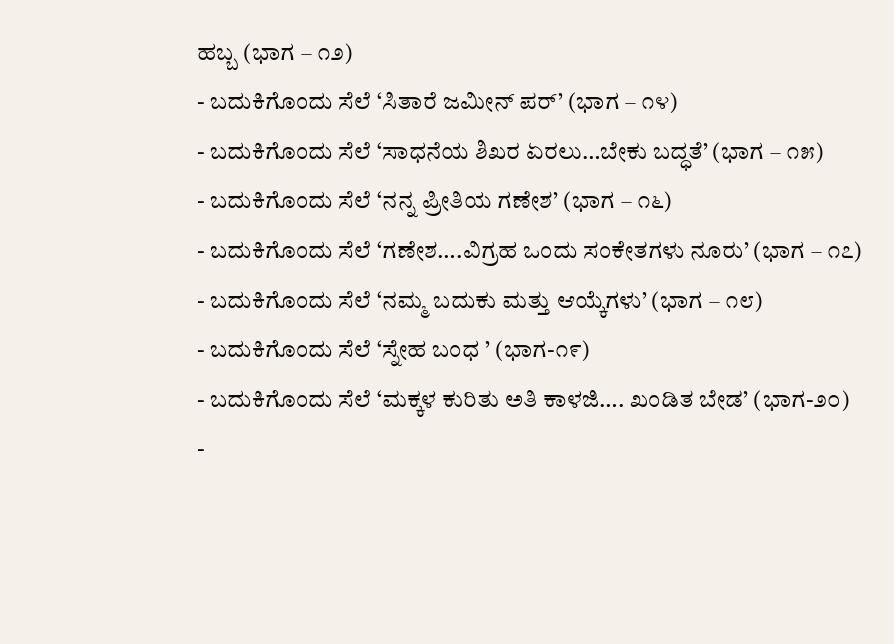ಹಬ್ಬ (ಭಾಗ – ೧೨)
- ಬದುಕಿಗೊಂದು ಸೆಲೆ ‘ಸಿತಾರೆ ಜಮೀನ್ ಪರ್’ (ಭಾಗ – ೧೪)
- ಬದುಕಿಗೊಂದು ಸೆಲೆ ‘ಸಾಧನೆಯ ಶಿಖರ ಏರಲು…ಬೇಕು ಬದ್ಧತೆ’ (ಭಾಗ – ೧೫)
- ಬದುಕಿಗೊಂದು ಸೆಲೆ ‘ನನ್ನ ಪ್ರೀತಿಯ ಗಣೇಶ’ (ಭಾಗ – ೧೬)
- ಬದುಕಿಗೊಂದು ಸೆಲೆ ‘ಗಣೇಶ….ವಿಗ್ರಹ ಒಂದು ಸಂಕೇತಗಳು ನೂರು’ (ಭಾಗ – ೧೭)
- ಬದುಕಿಗೊಂದು ಸೆಲೆ ‘ನಮ್ಮ ಬದುಕು ಮತ್ತು ಆಯ್ಕೆಗಳು’ (ಭಾಗ – ೧೮)
- ಬದುಕಿಗೊಂದು ಸೆಲೆ ‘ಸ್ನೇಹ ಬಂಧ ’ (ಭಾಗ-೧೯)
- ಬದುಕಿಗೊಂದು ಸೆಲೆ ‘ಮಕ್ಕಳ ಕುರಿತು ಅತಿ ಕಾಳಜಿ…. ಖಂಡಿತ ಬೇಡ’ (ಭಾಗ-೨೦)
-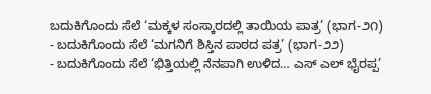ಬದುಕಿಗೊಂದು ಸೆಲೆ ‘ಮಕ್ಕಳ ಸಂಸ್ಕಾರದಲ್ಲಿ ತಾಯಿಯ ಪಾತ್ರ’ (ಭಾಗ-೨೧)
- ಬದುಕಿಗೊಂದು ಸೆಲೆ ‘ಮಗನಿಗೆ ಶಿಸ್ತಿನ ಪಾಠದ ಪತ್ರ’ (ಭಾಗ-೨೨)
- ಬದುಕಿಗೊಂದು ಸೆಲೆ ‘ಭಿತ್ತಿಯಲ್ಲಿ ನೆನಪಾಗಿ ಉಳಿದ… ಎಸ್ ಎಲ್ ಭೈರಪ್ಪ’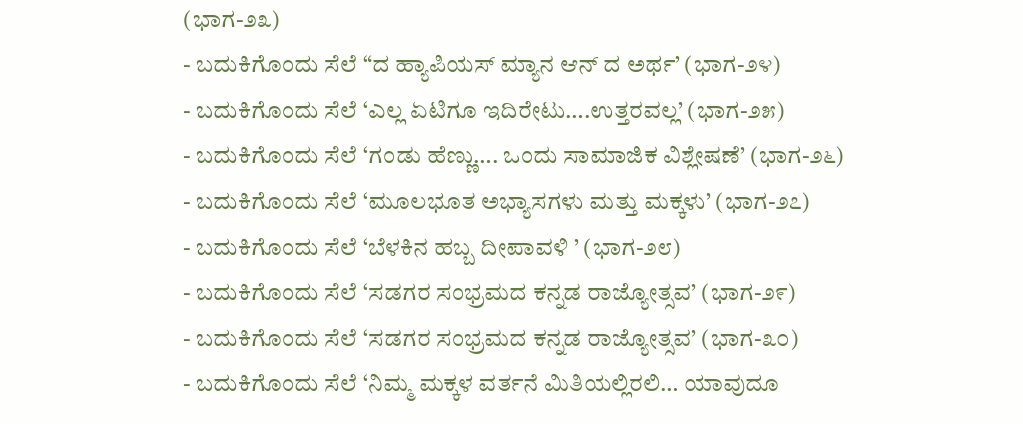(ಭಾಗ-೨೩)
- ಬದುಕಿಗೊಂದು ಸೆಲೆ “ದ ಹ್ಯಾಪಿಯಸ್ ಮ್ಯಾನ ಆನ್ ದ ಅರ್ಥ’ (ಭಾಗ-೨೪)
- ಬದುಕಿಗೊಂದು ಸೆಲೆ ‘ಎಲ್ಲ ಏಟಿಗೂ ಇದಿರೇಟು….ಉತ್ತರವಲ್ಲ’ (ಭಾಗ-೨೫)
- ಬದುಕಿಗೊಂದು ಸೆಲೆ ‘ಗಂಡು ಹೆಣ್ಣು…. ಒಂದು ಸಾಮಾಜಿಕ ವಿಶ್ಲೇಷಣೆ’ (ಭಾಗ-೨೬)
- ಬದುಕಿಗೊಂದು ಸೆಲೆ ‘ಮೂಲಭೂತ ಅಭ್ಯಾಸಗಳು ಮತ್ತು ಮಕ್ಕಳು’ (ಭಾಗ-೨೭)
- ಬದುಕಿಗೊಂದು ಸೆಲೆ ‘ಬೆಳಕಿನ ಹಬ್ಬ ದೀಪಾವಳಿ ’ (ಭಾಗ-೨೮)
- ಬದುಕಿಗೊಂದು ಸೆಲೆ ‘ಸಡಗರ ಸಂಭ್ರಮದ ಕನ್ನಡ ರಾಜ್ಯೋತ್ಸವ’ (ಭಾಗ-೨೯)
- ಬದುಕಿಗೊಂದು ಸೆಲೆ ‘ಸಡಗರ ಸಂಭ್ರಮದ ಕನ್ನಡ ರಾಜ್ಯೋತ್ಸವ’ (ಭಾಗ-೩೦)
- ಬದುಕಿಗೊಂದು ಸೆಲೆ ‘ನಿಮ್ಮ ಮಕ್ಕಳ ವರ್ತನೆ ಮಿತಿಯಲ್ಲಿರಲಿ… ಯಾವುದೂ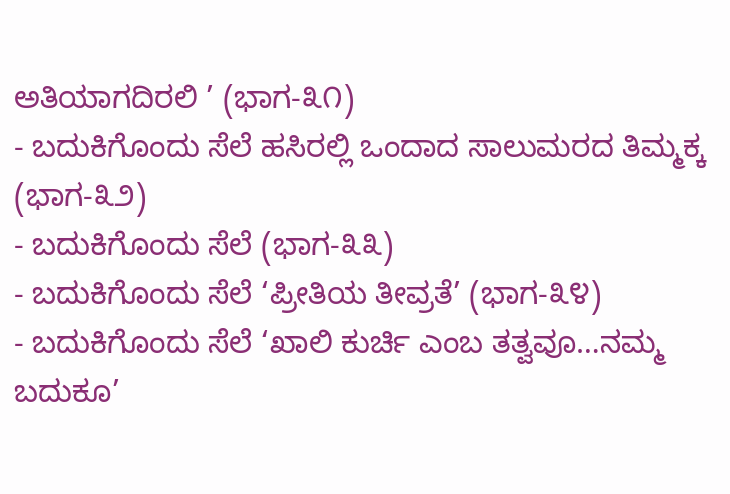ಅತಿಯಾಗದಿರಲಿ ’ (ಭಾಗ-೩೧)
- ಬದುಕಿಗೊಂದು ಸೆಲೆ ಹಸಿರಲ್ಲಿ ಒಂದಾದ ಸಾಲುಮರದ ತಿಮ್ಮಕ್ಕ (ಭಾಗ-೩೨)
- ಬದುಕಿಗೊಂದು ಸೆಲೆ (ಭಾಗ-೩೩)
- ಬದುಕಿಗೊಂದು ಸೆಲೆ ‘ಪ್ರೀತಿಯ ತೀವ್ರತೆ’ (ಭಾಗ-೩೪)
- ಬದುಕಿಗೊಂದು ಸೆಲೆ ‘ಖಾಲಿ ಕುರ್ಚಿ ಎಂಬ ತತ್ವವೂ…ನಮ್ಮ ಬದುಕೂ’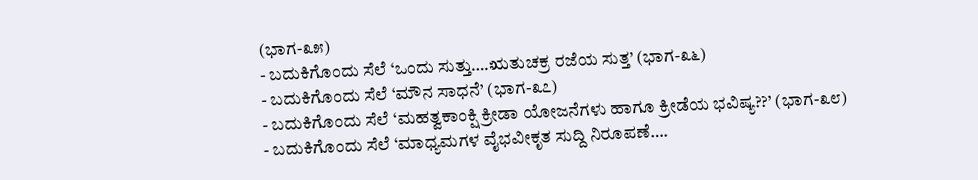(ಭಾಗ-೩೫)
- ಬದುಕಿಗೊಂದು ಸೆಲೆ ‘ಒಂದು ಸುತ್ತು….ಋತುಚಕ್ರ ರಜೆಯ ಸುತ್ತ’ (ಭಾಗ-೩೬)
- ಬದುಕಿಗೊಂದು ಸೆಲೆ ‘ಮೌನ ಸಾಧನೆ’ (ಭಾಗ-೩೭)
- ಬದುಕಿಗೊಂದು ಸೆಲೆ ‘ಮಹತ್ವಕಾಂಕ್ಷಿ ಕ್ರೀಡಾ ಯೋಜನೆಗಳು ಹಾಗೂ ಕ್ರೀಡೆಯ ಭವಿಷ್ಯ??’ (ಭಾಗ-೩೮)
- ಬದುಕಿಗೊಂದು ಸೆಲೆ ‘ಮಾಧ್ಯಮಗಳ ವೈಭವೀಕೃತ ಸುದ್ದಿ ನಿರೂಪಣೆ….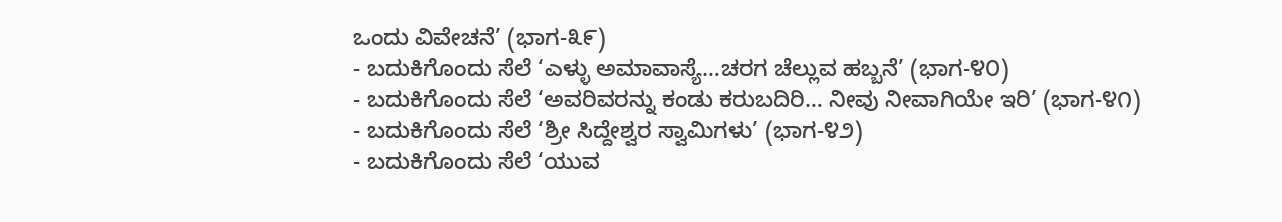ಒಂದು ವಿವೇಚನೆ’ (ಭಾಗ-೩೯)
- ಬದುಕಿಗೊಂದು ಸೆಲೆ ‘ಎಳ್ಳು ಅಮಾವಾಸ್ಯೆ…ಚರಗ ಚೆಲ್ಲುವ ಹಬ್ಬನೆ’ (ಭಾಗ-೪೦)
- ಬದುಕಿಗೊಂದು ಸೆಲೆ ‘ಅವರಿವರನ್ನು ಕಂಡು ಕರುಬದಿರಿ… ನೀವು ನೀವಾಗಿಯೇ ಇರಿ’ (ಭಾಗ-೪೧)
- ಬದುಕಿಗೊಂದು ಸೆಲೆ ‘ಶ್ರೀ ಸಿದ್ದೇಶ್ವರ ಸ್ವಾಮಿಗಳು’ (ಭಾಗ-೪೨)
- ಬದುಕಿಗೊಂದು ಸೆಲೆ ‘ಯುವ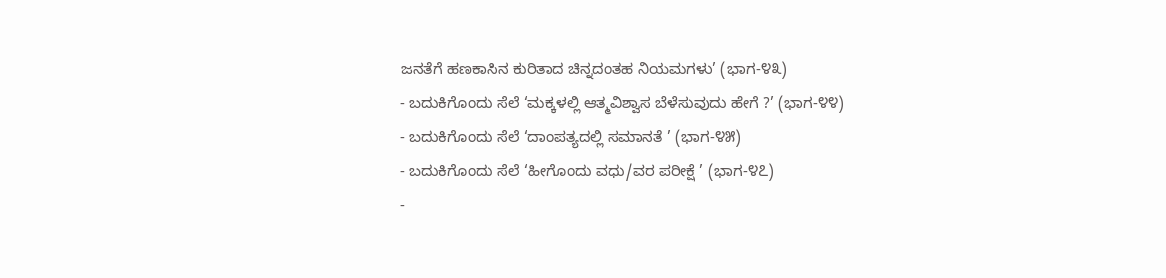ಜನತೆಗೆ ಹಣಕಾಸಿನ ಕುರಿತಾದ ಚಿನ್ನದಂತಹ ನಿಯಮಗಳು’ (ಭಾಗ-೪೩)
- ಬದುಕಿಗೊಂದು ಸೆಲೆ ‘ಮಕ್ಕಳಲ್ಲಿ ಆತ್ಮವಿಶ್ವಾಸ ಬೆಳೆಸುವುದು ಹೇಗೆ ?’ (ಭಾಗ-೪೪)
- ಬದುಕಿಗೊಂದು ಸೆಲೆ ‘ದಾಂಪತ್ಯದಲ್ಲಿ ಸಮಾನತೆ ’ (ಭಾಗ-೪೫)
- ಬದುಕಿಗೊಂದು ಸೆಲೆ ‘ಹೀಗೊಂದು ವಧು/ವರ ಪರೀಕ್ಷೆ ’ (ಭಾಗ-೪೭)
-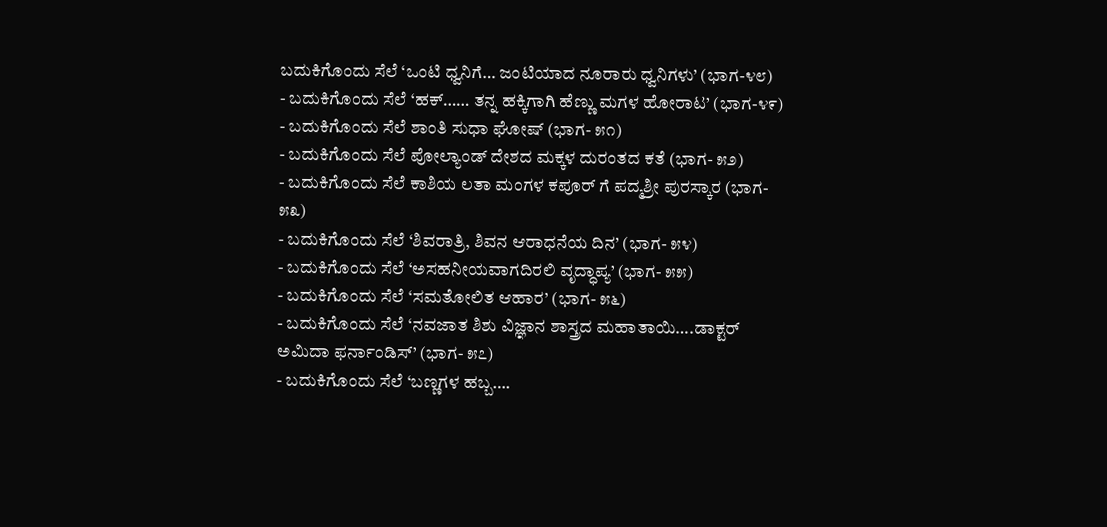ಬದುಕಿಗೊಂದು ಸೆಲೆ ‘ಒಂಟಿ ಧ್ವನಿಗೆ… ಜಂಟಿಯಾದ ನೂರಾರು ಧ್ವನಿಗಳು’ (ಭಾಗ-೪೮)
- ಬದುಕಿಗೊಂದು ಸೆಲೆ ‘ಹಕ್…… ತನ್ನ ಹಕ್ಕಿಗಾಗಿ ಹೆಣ್ಣು ಮಗಳ ಹೋರಾಟ’ (ಭಾಗ-೪೯)
- ಬದುಕಿಗೊಂದು ಸೆಲೆ ಶಾಂತಿ ಸುಧಾ ಘೋಷ್ (ಭಾಗ- ೫೧)
- ಬದುಕಿಗೊಂದು ಸೆಲೆ ಪೋಲ್ಯಾಂಡ್ ದೇಶದ ಮಕ್ಕಳ ದುರಂತದ ಕತೆ (ಭಾಗ- ೫೨)
- ಬದುಕಿಗೊಂದು ಸೆಲೆ ಕಾಶಿಯ ಲತಾ ಮಂಗಳ ಕಪೂರ್ ಗೆ ಪದ್ಮಶ್ರೀ ಪುರಸ್ಕಾರ (ಭಾಗ- ೫೩)
- ಬದುಕಿಗೊಂದು ಸೆಲೆ ‘ಶಿವರಾತ್ರಿ, ಶಿವನ ಆರಾಧನೆಯ ದಿನ’ (ಭಾಗ- ೫೪)
- ಬದುಕಿಗೊಂದು ಸೆಲೆ ‘ಅಸಹನೀಯವಾಗದಿರಲಿ ವೃದ್ಧಾಪ್ಯ’ (ಭಾಗ- ೫೫)
- ಬದುಕಿಗೊಂದು ಸೆಲೆ ‘ಸಮತೋಲಿತ ಆಹಾರ’ (ಭಾಗ- ೫೬)
- ಬದುಕಿಗೊಂದು ಸೆಲೆ ‘ನವಜಾತ ಶಿಶು ವಿಜ್ಞಾನ ಶಾಸ್ತ್ರದ ಮಹಾತಾಯಿ….ಡಾಕ್ಟರ್ ಅಮಿದಾ ಫರ್ನಾಂಡಿಸ್’ (ಭಾಗ- ೫೭)
- ಬದುಕಿಗೊಂದು ಸೆಲೆ ‘ಬಣ್ಣಗಳ ಹಬ್ಬ….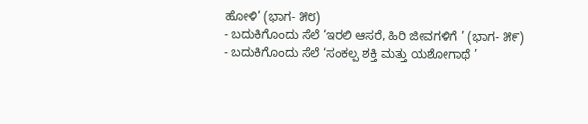ಹೋಳಿ’ (ಭಾಗ- ೫೮)
- ಬದುಕಿಗೊಂದು ಸೆಲೆ ‘ಇರಲಿ ಆಸರೆ, ಹಿರಿ ಜೀವಗಳಿಗೆ ’ (ಭಾಗ- ೫೯)
- ಬದುಕಿಗೊಂದು ಸೆಲೆ ‘ಸಂಕಲ್ಪ ಶಕ್ತಿ ಮತ್ತು ಯಶೋಗಾಥೆ ’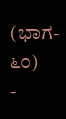(ಭಾಗ- ೬೦)
-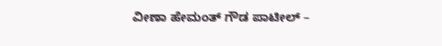ವೀಣಾ ಹೇಮಂತ್ ಗೌಡ ಪಾಟೀಲ್ –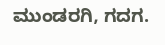ಮುಂಡರಗಿ, ಗದಗ.